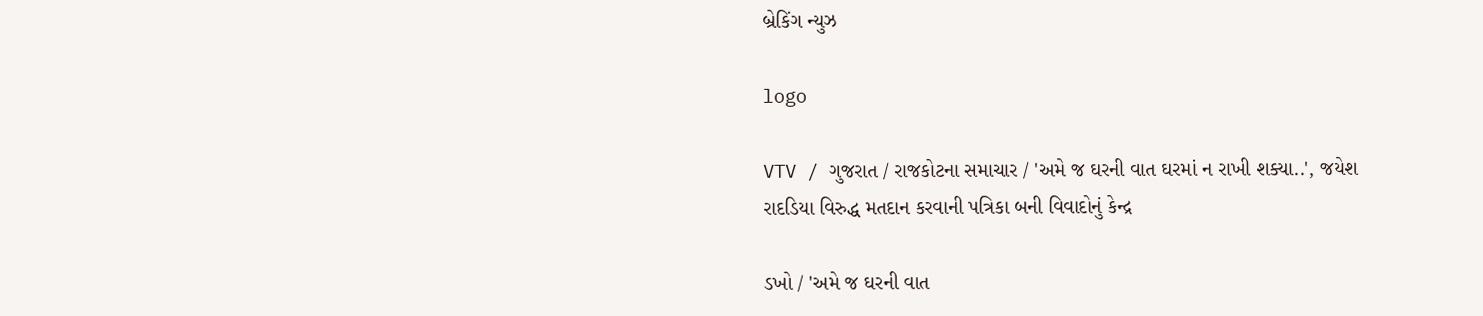બ્રેકિંગ ન્યુઝ

logo

VTV / ગુજરાત / રાજકોટના સમાચાર / 'અમે જ ઘરની વાત ઘરમાં ન રાખી શક્યા..', જયેશ રાદડિયા વિરુદ્ધ મતદાન કરવાની પત્રિકા બની વિવાદોનું કેન્દ્ર

ડખો / 'અમે જ ઘરની વાત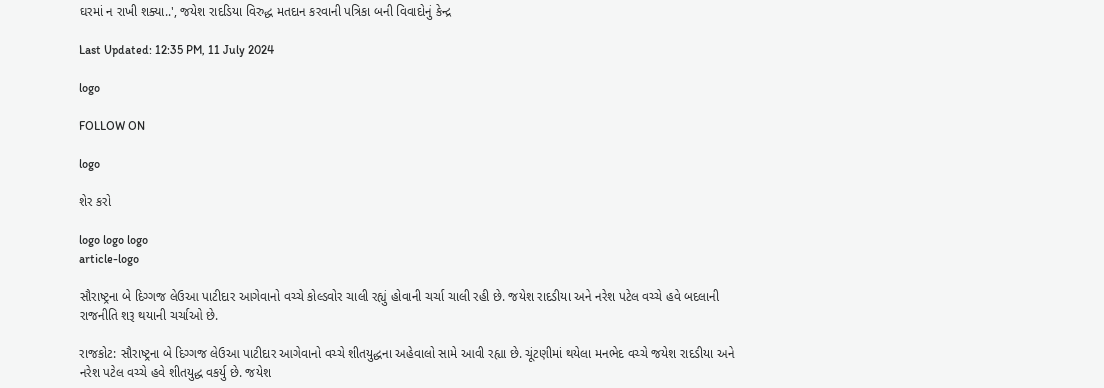ઘરમાં ન રાખી શક્યા..', જયેશ રાદડિયા વિરુદ્ધ મતદાન કરવાની પત્રિકા બની વિવાદોનું કેન્દ્ર

Last Updated: 12:35 PM, 11 July 2024

logo

FOLLOW ON

logo

શેર કરો

logo logo logo
article-logo

સૌરાષ્ટ્રના બે દિગ્ગજ લેઉઆ પાટીદાર આગેવાનો વચ્ચે કોલ્ડવોર ચાલી રહ્યું હોવાની ચર્ચા ચાલી રહી છે. જયેશ રાદડીયા અને નરેશ પટેલ વચ્ચે હવે બદલાની રાજનીતિ શરૂ થયાની ચર્ચાઓ છે.

રાજકોટ: સૌરાષ્ટ્રના બે દિગ્ગજ લેઉઆ પાટીદાર આગેવાનો વચ્ચે શીતયુદ્ધના અહેવાલો સામે આવી રહ્યા છે. ચૂંટણીમાં થયેલા મનભેદ વચ્ચે જયેશ રાદડીયા અને નરેશ પટેલ વચ્ચે હવે શીતયુદ્ધ વકર્યુ છે. જયેશ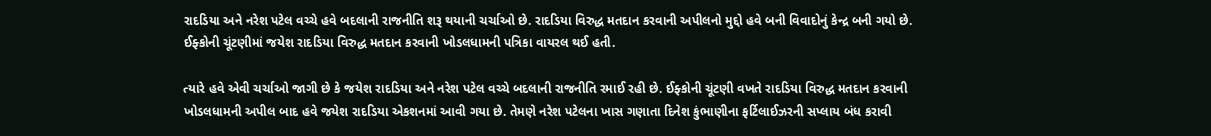રાદડિયા અને નરેશ પટેલ વચ્ચે હવે બદલાની રાજનીતિ શરૂ થયાની ચર્ચાઓ છે. રાદડિયા વિરુદ્ધ મતદાન કરવાની અપીલનો મુદ્દો હવે બની વિવાદોનું કેન્દ્ર બની ગયો છે. ઈફ્કોની ચૂંટણીમાં જયેશ રાદડિયા વિરુદ્ધ મતદાન કરવાની ખોડલધામની પત્રિકા વાયરલ થઈ હતી.

ત્યારે હવે એવી ચર્ચાઓ જાગી છે કે જયેશ રાદડિયા અને નરેશ પટેલ વચ્ચે બદલાની રાજનીતિ રમાઈ રહી છે. ઈફ્કોની ચૂંટણી વખતે રાદડિયા વિરુદ્ધ મતદાન કરવાની ખોડલધામની અપીલ બાદ હવે જયેશ રાદડિયા એકશનમાં આવી ગયા છે. તેમણે નરેશ પટેલના ખાસ ગણાતા દિનેશ કુંભાણીના ફર્ટિલાઈઝરની સપ્લાય બંધ કરાવી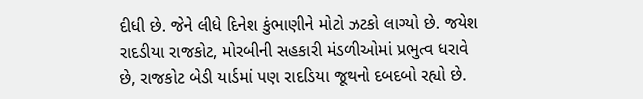દીધી છે. જેને લીધે દિનેશ કુંભાણીને મોટો ઝટકો લાગ્યો છે. જયેશ રાદડીયા રાજકોટ, મોરબીની સહકારી મંડળીઓમાં પ્રભુત્વ ધરાવે છે, રાજકોટ બેડી યાર્ડમાં પણ રાદડિયા જૂથનો દબદબો રહ્યો છે.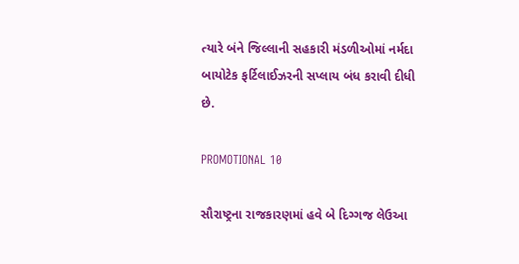ત્યારે બંને જિલ્લાની સહકારી મંડળીઓમાં નર્મદા બાયોટેક ફર્ટિલાઈઝરની સપ્લાય બંધ કરાવી દીધી છે.

PROMOTIONAL 10

સૌરાષ્ટ્રના રાજકારણમાં હવે બે દિગ્ગજ લેઉઆ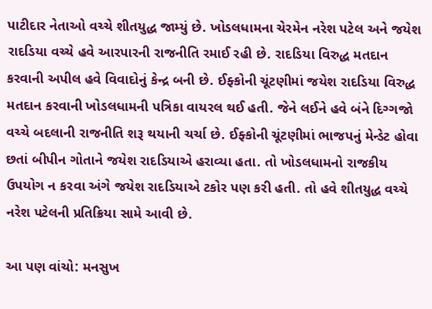પાટીદાર નેતાઓ વચ્ચે શીતયુદ્ધ જામ્યું છે. ખોડલધામના ચેરમેન નરેશ પટેલ અને જયેશ રાદડિયા વચ્ચે હવે આરપારની રાજનીતિ રમાઈ રહી છે. રાદડિયા વિરુદ્ધ મતદાન કરવાની અપીલ હવે વિવાદોનું કેન્દ્ર બની છે. ઈફ્કોની ચૂંટણીમાં જયેશ રાદડિયા વિરુદ્ધ મતદાન કરવાની ખોડલધામની પત્રિકા વાયરલ થઈ હતી. જેને લઈને હવે બંને દિગ્ગજો વચ્ચે બદલાની રાજનીતિ શરૂ થયાની ચર્ચા છે. ઈફ્કોની ચૂંટણીમાં ભાજપનું મેન્ડેટ હોવા છતાં બીપીન ગોતાને જયેશ રાદડિયાએ હરાવ્યા હતા. તો ખોડલધામનો રાજકીય ઉપયોગ ન કરવા અંગે જયેશ રાદડિયાએ ટકોર પણ કરી હતી. તો હવે શીતયુદ્ધ વચ્ચે નરેશ પટેલની પ્રતિક્રિયા સામે આવી છે.

આ પણ વાંચો: મનસુખ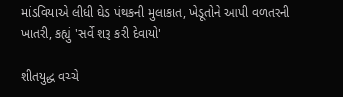માંડવિયાએ લીધી ઘેડ પંથકની મુલાકાત, ખેડૂતોને આપી વળતરની ખાતરી, કહ્યું 'સર્વે શરૂ કરી દેવાયો'

શીતયુદ્ધ વચ્ચે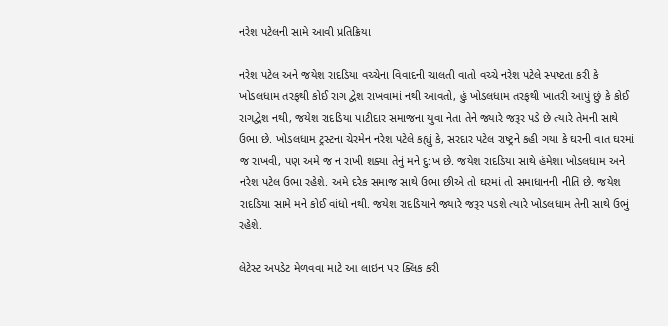નરેશ પટેલની સામે આવી પ્રતિક્રિયા

નરેશ પટેલ અને જયેશ રાદડિયા વચ્ચેના વિવાદની ચાલતી વાતો વચ્ચે નરેશ પટેલે સ્પષ્ટતા કરી કે ખોડલધામ તરફથી કોઈ રાગ દ્વેશ રાખવામાં નથી આવતો, હું ખોડલધામ તરફથી ખાતરી આપું છું કે કોઈ રાગદ્વેશ નથી, જયેશ રાદડિયા પાટીદાર સમાજના યુવા નેતા તેને જ્યારે જરૂર પડે છે ત્યારે તેમની સાથે ઉભા છે. ખોડલધામ ટ્રસ્ટના ચેરમેન નરેશ પટેલે કહ્યું કે, સરદાર પટેલ રાષ્ટ્રને કહી ગયા કે ઘરની વાત ઘરમાં જ રાખવી, પણ અમે જ ન રાખી શક્યા તેનું મને દુ:ખ છે. જયેશ રાદડિયા સાથે હંમેશા ખોડલધામ અને નરેશ પટેલ ઉભા રહેશે. અમે દરેક સમાજ સાથે ઉભા છીએ તો ઘરમાં તો સમાધાનની નીતિ છે. જયેશ રાદડિયા સામે મને કોઈ વાંધો નથી. જયેશ રાદડિયાને જ્યારે જરૂર પડશે ત્યારે ખોડલધામ તેની સાથે ઉભું રહેશે.

લેટેસ્ટ અપડેટ મેળવવા માટે આ લાઇન પર ક્લિક કરી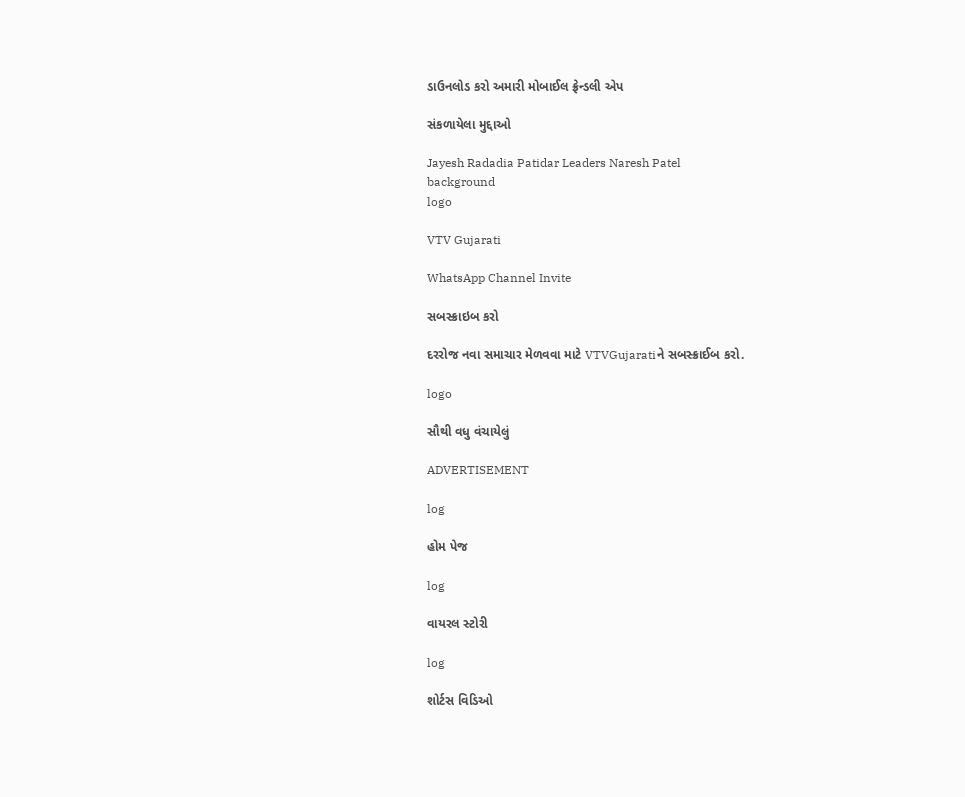ડાઉનલોડ કરો અમારી મોબાઈલ ફ્રેન્ડલી એપ

સંકળાયેલા મુદ્દાઓ

Jayesh Radadia Patidar Leaders Naresh Patel
background
logo

VTV Gujarati

WhatsApp Channel Invite

સબસ્ક્રાઇબ કરો

દરરોજ નવા સમાચાર મેળવવા માટે VTVGujaratiને સબસ્ક્રાઈબ કરો.

logo

સૌથી વધુ વંચાયેલું

ADVERTISEMENT

log

હોમ પેજ

log

વાયરલ સ્ટોરી

log

શોર્ટસ વિડિઓ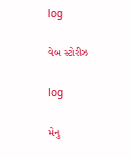log

વેબ સ્ટોરીઝ

log

મેનુ